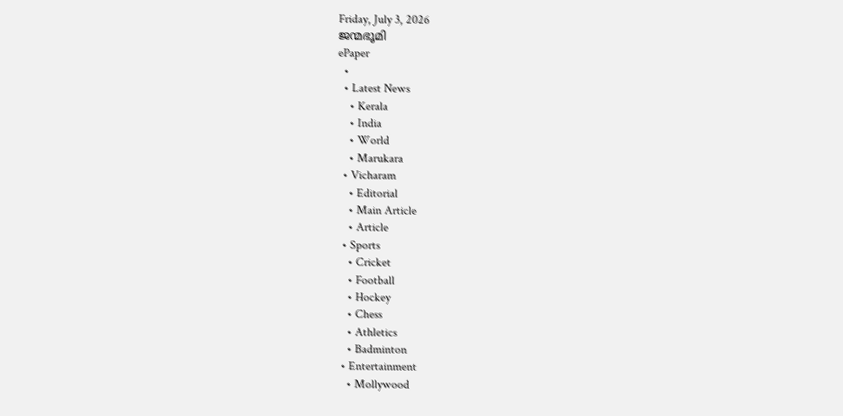Friday, July 3, 2026
ജന്മഭൂമി
ePaper
  •
  • Latest News
    • Kerala
    • India
    • World
    • Marukara
  • Vicharam
    • Editorial
    • Main Article
    • Article
  • Sports
    • Cricket
    • Football
    • Hockey
    • Chess
    • Athletics
    • Badminton
  • Entertainment
    • Mollywood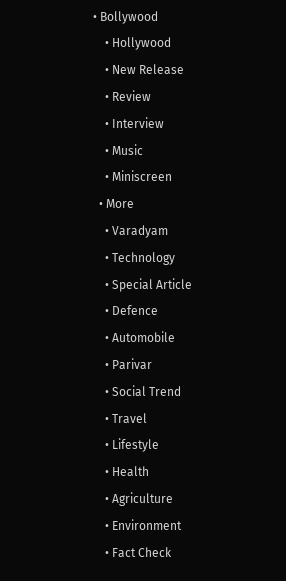• Bollywood
    • Hollywood
    • New Release
    • Review
    • Interview
    • Music
    • Miniscreen
  • More
    • Varadyam
    • Technology
    • Special Article
    • Defence
    • Automobile
    • Parivar
    • Social Trend
    • Travel
    • Lifestyle
    • Health
    • Agriculture
    • Environment
    • Fact Check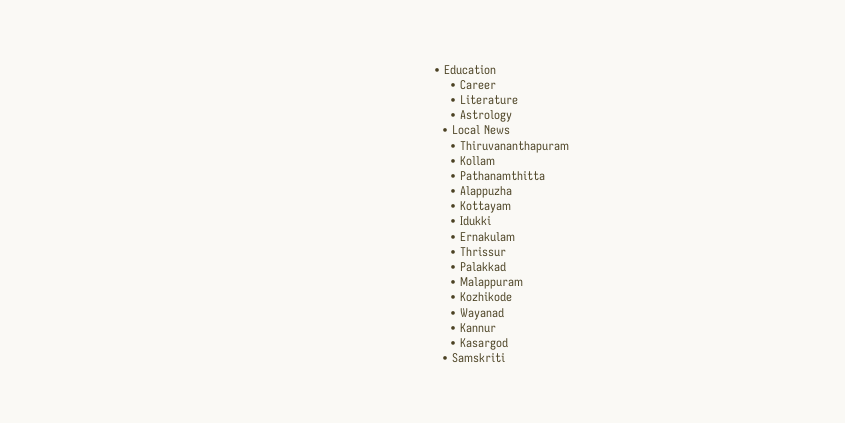• Education
    • Career
    • Literature
    • Astrology
  • Local News
    • Thiruvananthapuram
    • Kollam
    • Pathanamthitta
    • Alappuzha
    • Kottayam
    • Idukki
    • Ernakulam
    • Thrissur
    • Palakkad
    • Malappuram
    • Kozhikode
    • Wayanad
    • Kannur
    • Kasargod
  • Samskriti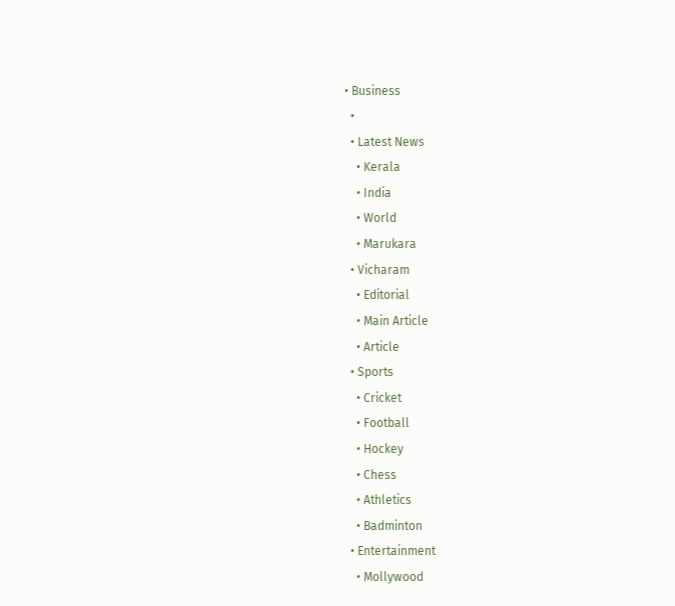• Business
  •
  • Latest News
    • Kerala
    • India
    • World
    • Marukara
  • Vicharam
    • Editorial
    • Main Article
    • Article
  • Sports
    • Cricket
    • Football
    • Hockey
    • Chess
    • Athletics
    • Badminton
  • Entertainment
    • Mollywood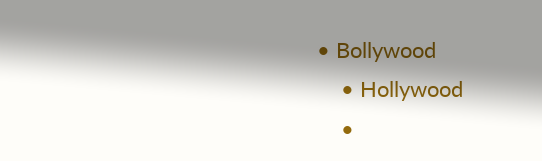• Bollywood
    • Hollywood
    •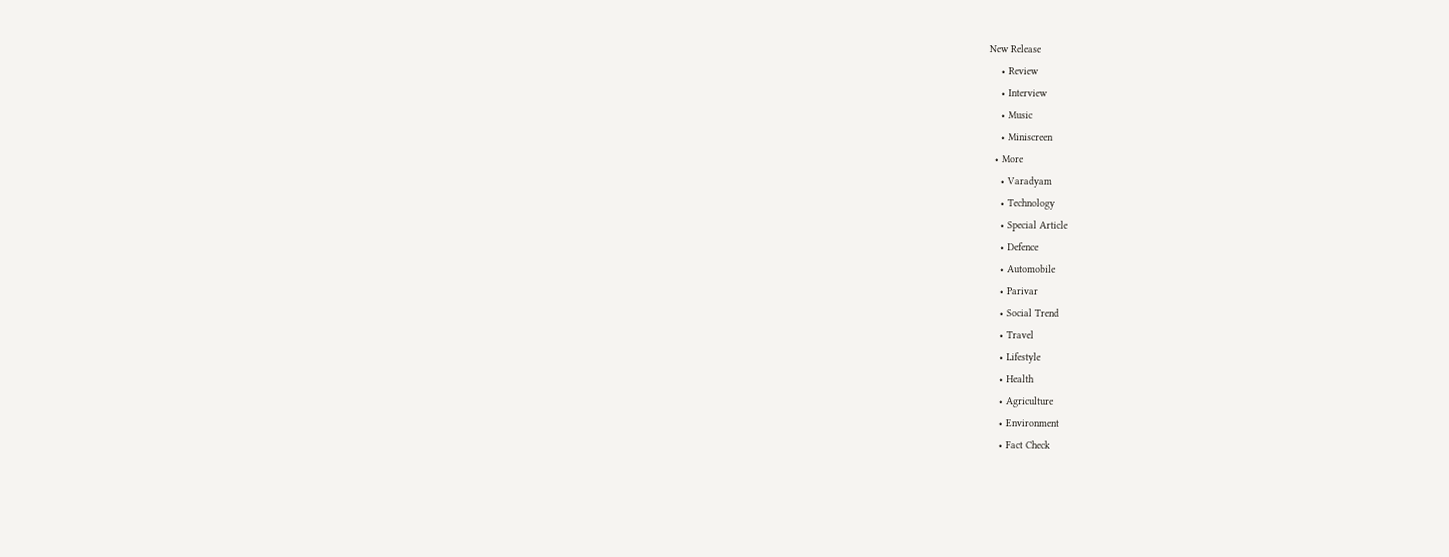New Release
    • Review
    • Interview
    • Music
    • Miniscreen
  • More
    • Varadyam
    • Technology
    • Special Article
    • Defence
    • Automobile
    • Parivar
    • Social Trend
    • Travel
    • Lifestyle
    • Health
    • Agriculture
    • Environment
    • Fact Check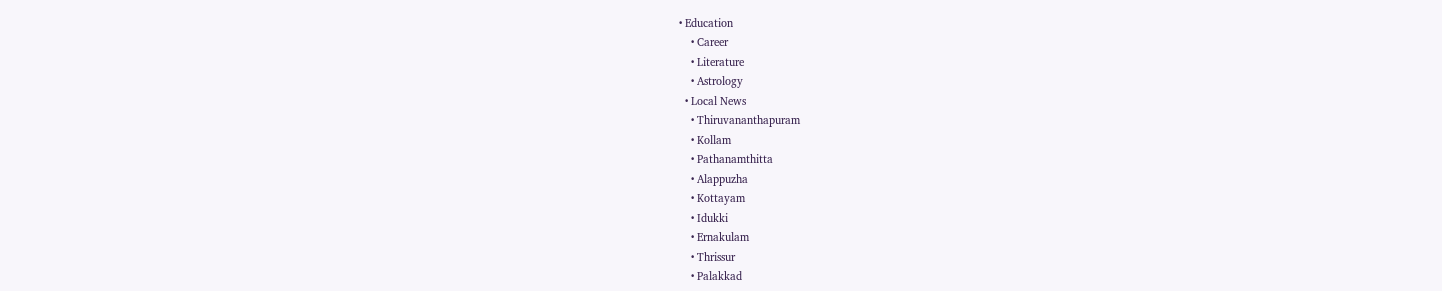• Education
    • Career
    • Literature
    • Astrology
  • Local News
    • Thiruvananthapuram
    • Kollam
    • Pathanamthitta
    • Alappuzha
    • Kottayam
    • Idukki
    • Ernakulam
    • Thrissur
    • Palakkad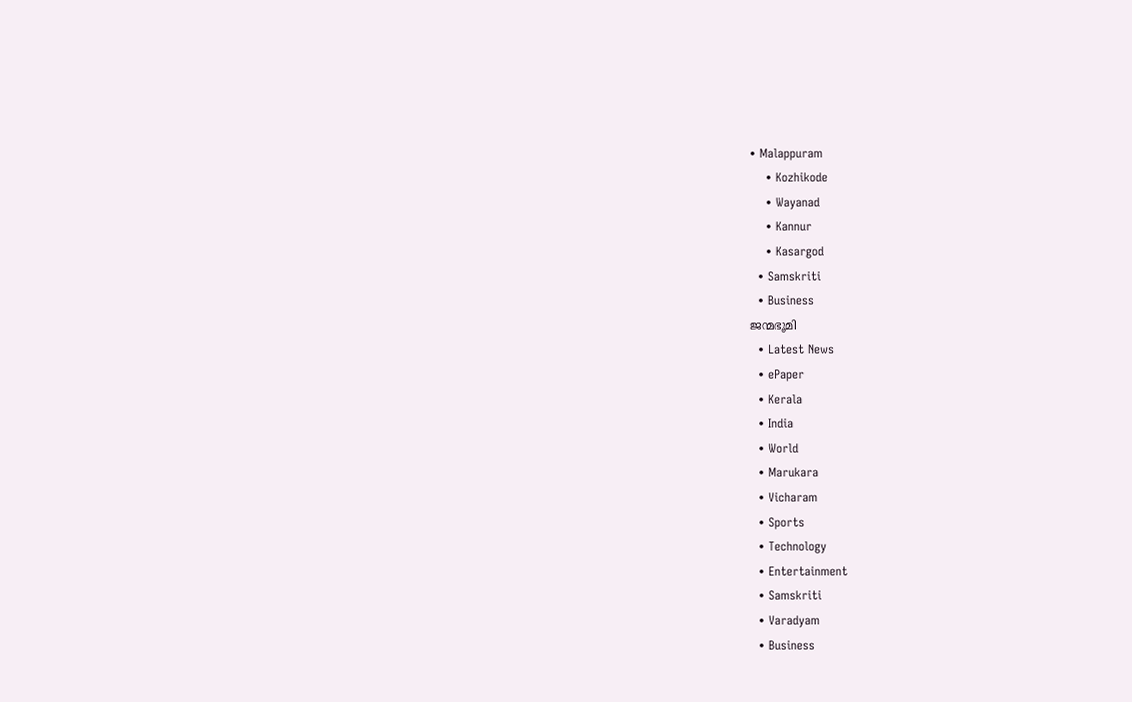• Malappuram
    • Kozhikode
    • Wayanad
    • Kannur
    • Kasargod
  • Samskriti
  • Business
ജന്മഭൂമി
  • Latest News
  • ePaper
  • Kerala
  • India
  • World
  • Marukara
  • Vicharam
  • Sports
  • Technology
  • Entertainment
  • Samskriti
  • Varadyam
  • Business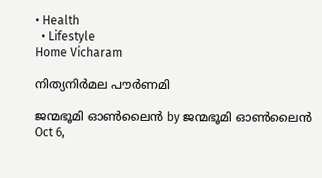• Health
  • Lifestyle
Home Vicharam

നിത്യനിര്‍മല പൗര്‍ണമി

ജന്മഭൂമി ഓണ്‍ലൈന്‍ by ജന്മഭൂമി ഓണ്‍ലൈന്‍
Oct 6,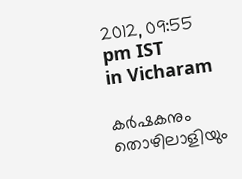2012, 09:55 pm IST
in Vicharam

കര്‍ഷകനും തൊഴിലാളിയും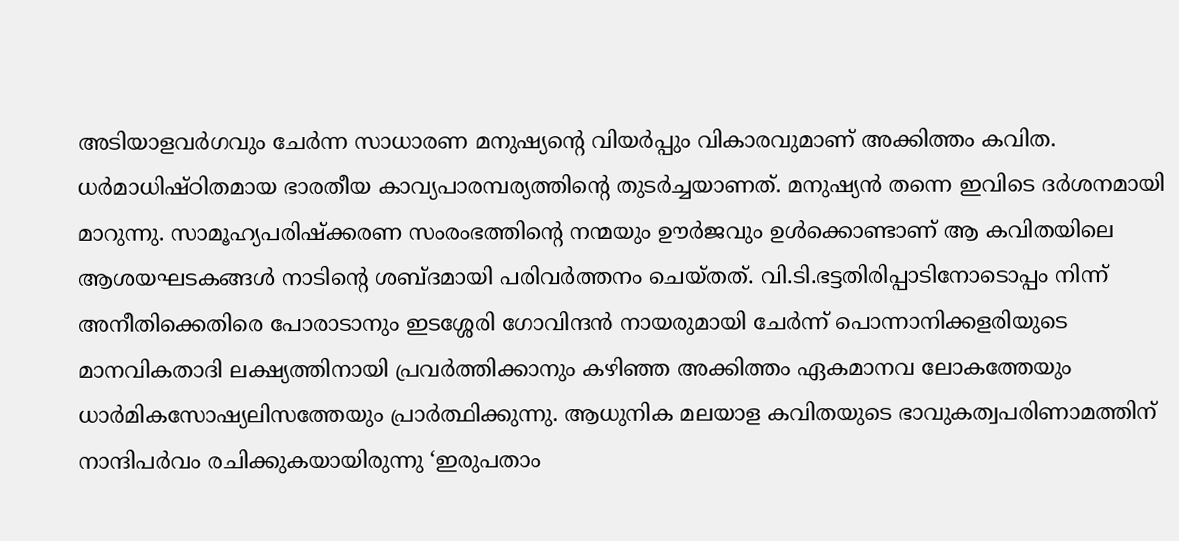അടിയാളവര്‍ഗവും ചേര്‍ന്ന സാധാരണ മനുഷ്യന്റെ വിയര്‍പ്പും വികാരവുമാണ്‌ അക്കിത്തം കവിത. ധര്‍മാധിഷ്ഠിതമായ ഭാരതീയ കാവ്യപാരമ്പര്യത്തിന്റെ തുടര്‍ച്ചയാണത്‌. മനുഷ്യന്‍ തന്നെ ഇവിടെ ദര്‍ശനമായി മാറുന്നു. സാമൂഹ്യപരിഷ്ക്കരണ സംരംഭത്തിന്റെ നന്മയും ഊര്‍ജവും ഉള്‍ക്കൊണ്ടാണ്‌ ആ കവിതയിലെ ആശയഘടകങ്ങള്‍ നാടിന്റെ ശബ്ദമായി പരിവര്‍ത്തനം ചെയ്തത്‌. വി.ടി.ഭട്ടതിരിപ്പാടിനോടൊപ്പം നിന്ന്‌ അനീതിക്കെതിരെ പോരാടാനും ഇടശ്ശേരി ഗോവിന്ദന്‍ നായരുമായി ചേര്‍ന്ന്‌ പൊന്നാനിക്കളരിയുടെ മാനവികതാദി ലക്ഷ്യത്തിനായി പ്രവര്‍ത്തിക്കാനും കഴിഞ്ഞ അക്കിത്തം ഏകമാനവ ലോകത്തേയും ധാര്‍മികസോഷ്യലിസത്തേയും പ്രാര്‍ത്ഥിക്കുന്നു. ആധുനിക മലയാള കവിതയുടെ ഭാവുകത്വപരിണാമത്തിന്‌ നാന്ദിപര്‍വം രചിക്കുകയായിരുന്നു ‘ഇരുപതാം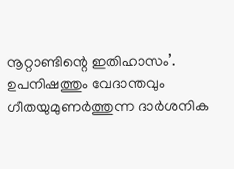നൂറ്റാണ്ടിന്റെ ഇതിഹാസം’. ഉപനിഷത്തും വേദാന്തവും ഗീതയുമുണര്‍ത്തുന്ന ദാര്‍ശനിക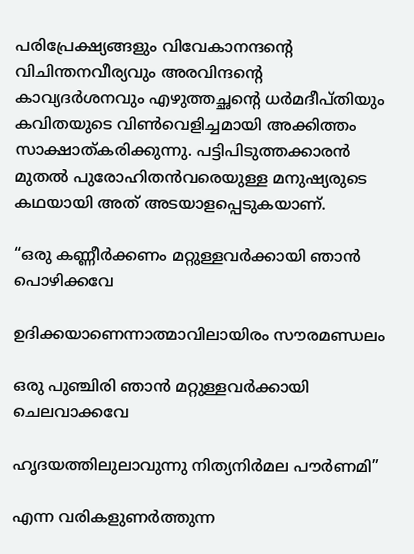പരിപ്രേക്ഷ്യങ്ങളും വിവേകാനന്ദന്റെ വിചിന്തനവീര്യവും അരവിന്ദന്റെ കാവ്യദര്‍ശനവും എഴുത്തച്ഛന്റെ ധര്‍മദീപ്തിയും കവിതയുടെ വിണ്‍വെളിച്ചമായി അക്കിത്തം സാക്ഷാത്കരിക്കുന്നു. പട്ടിപിടുത്തക്കാരന്‍ മുതല്‍ പുരോഹിതന്‍വരെയുള്ള മനുഷ്യരുടെ കഥയായി അത്‌ അടയാളപ്പെടുകയാണ്‌.

“ഒരു കണ്ണീര്‍ക്കണം മറ്റുള്ളവര്‍ക്കായി ഞാന്‍ പൊഴിക്കവേ

ഉദിക്കയാണെന്നാത്മാവിലായിരം സൗരമണ്ഡലം

ഒരു പുഞ്ചിരി ഞാന്‍ മറ്റുള്ളവര്‍ക്കായി ചെലവാക്കവേ

ഹൃദയത്തിലുലാവുന്നു നിത്യനിര്‍മല പൗര്‍ണമി”

എന്ന വരികളുണര്‍ത്തുന്ന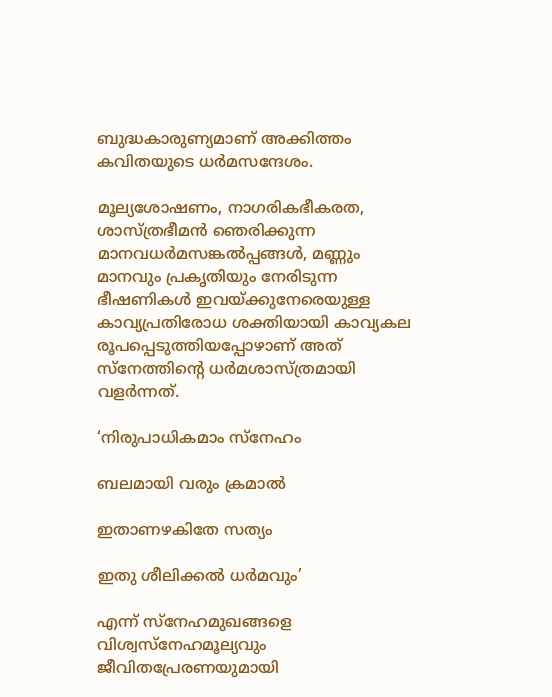ബുദ്ധകാരുണ്യമാണ്‌ അക്കിത്തം കവിതയുടെ ധര്‍മസന്ദേശം.

മൂല്യശോഷണം, നാഗരികഭീകരത, ശാസ്ത്രഭീമന്‍ ഞെരിക്കുന്ന മാനവധര്‍മസങ്കല്‍പ്പങ്ങള്‍, മണ്ണും മാനവും പ്രകൃതിയും നേരിടുന്ന ഭീഷണികള്‍ ഇവയ്‌ക്കുനേരെയുള്ള കാവ്യപ്രതിരോധ ശക്തിയായി കാവ്യകല രൂപപ്പെടുത്തിയപ്പോഴാണ്‌ അത്‌ സ്നേത്തിന്റെ ധര്‍മശാസ്ത്രമായി വളര്‍ന്നത്‌.

‘നിരുപാധികമാം സ്നേഹം

ബലമായി വരും ക്രമാല്‍

ഇതാണഴകിതേ സത്യം

ഇതു ശീലിക്കല്‍ ധര്‍മവും’

എന്ന്‌ സ്നേഹമുഖങ്ങളെ വിശ്വസ്നേഹമൂല്യവും ജീവിതപ്രേരണയുമായി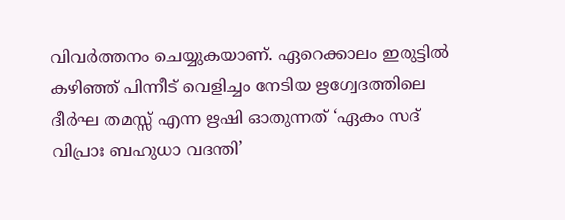വിവര്‍ത്തനം ചെയ്യുകയാണ്‌. ഏറെക്കാലം ഇരുട്ടില്‍ കഴിഞ്ഞ്‌ പിന്നീട്‌ വെളിച്ചം നേടിയ ഋഗ്വേദത്തിലെ ദീര്‍ഘ തമസ്സ്‌ എന്ന ഋഷി ഓതുന്നത്‌ ‘ഏകം സദ്‌ വിപ്രാഃ ബഹുധാ വദന്തി’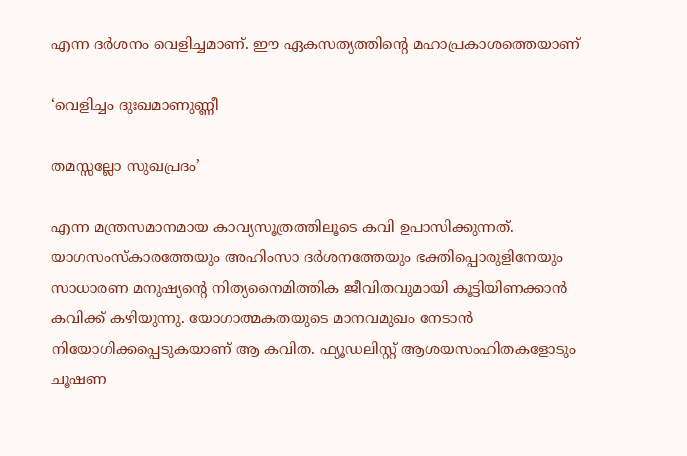എന്ന ദര്‍ശനം വെളിച്ചമാണ്‌. ഈ ഏകസത്യത്തിന്റെ മഹാപ്രകാശത്തെയാണ്‌

‘വെളിച്ചം ദുഃഖമാണുണ്ണീ

തമസ്സല്ലോ സുഖപ്രദം’

എന്ന മന്ത്രസമാനമായ കാവ്യസൂത്രത്തിലൂടെ കവി ഉപാസിക്കുന്നത്‌. യാഗസംസ്കാരത്തേയും അഹിംസാ ദര്‍ശനത്തേയും ഭക്തിപ്പൊരുളിനേയും സാധാരണ മനുഷ്യന്റെ നിത്യനൈമിത്തിക ജീവിതവുമായി കൂട്ടിയിണക്കാന്‍ കവിക്ക്‌ കഴിയുന്നു. യോഗാത്മകതയുടെ മാനവമുഖം നേടാന്‍ നിയോഗിക്കപ്പെടുകയാണ്‌ ആ കവിത. ഫ്യൂഡലിസ്റ്റ്‌ ആശയസംഹിതകളോടും ചൂഷണ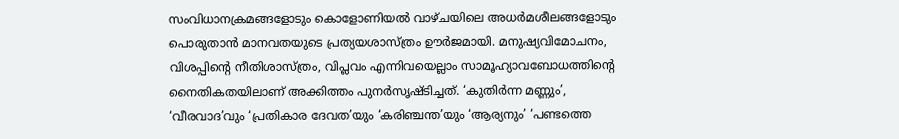സംവിധാനക്രമങ്ങളോടും കൊളോണിയല്‍ വാഴ്ചയിലെ അധര്‍മശീലങ്ങളോടും പൊരുതാന്‍ മാനവതയുടെ പ്രത്യയശാസ്ത്രം ഊര്‍ജമായി. മനുഷ്യവിമോചനം, വിശപ്പിന്റെ നീതിശാസ്ത്രം, വിപ്ലവം എന്നിവയെല്ലാം സാമൂഹ്യാവബോധത്തിന്റെ നൈതികതയിലാണ്‌ അക്കിത്തം പുനര്‍സൃഷ്ടിച്ചത്‌. ‘കുതിര്‍ന്ന മണ്ണും’, ‘വീരവാദ’വും ‘പ്രതികാര ദേവത’യും ‘കരിഞ്ചന്ത’യും ‘ആര്യനും’ ‘പണ്ടത്തെ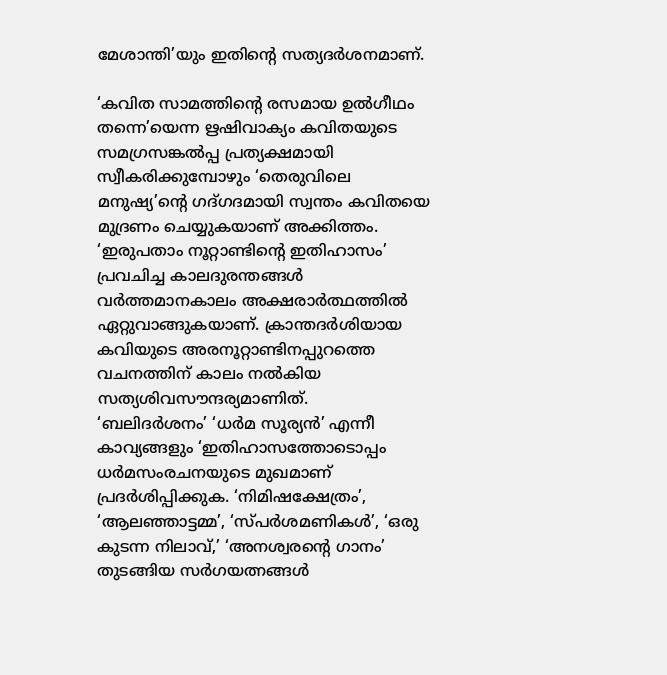മേശാന്തി’യും ഇതിന്റെ സത്യദര്‍ശനമാണ്‌.

‘കവിത സാമത്തിന്റെ രസമായ ഉല്‍ഗീഥം തന്നെ’യെന്ന ഋഷിവാക്യം കവിതയുടെ സമഗ്രസങ്കല്‍പ്പ പ്രത്യക്ഷമായി സ്വീകരിക്കുമ്പോഴും ‘തെരുവിലെ മനുഷ്യ’ന്റെ ഗദ്ഗദമായി സ്വന്തം കവിതയെ മുദ്രണം ചെയ്യുകയാണ്‌ അക്കിത്തം. ‘ഇരുപതാം നൂറ്റാണ്ടിന്റെ ഇതിഹാസം’ പ്രവചിച്ച കാലദുരന്തങ്ങള്‍ വര്‍ത്തമാനകാലം അക്ഷരാര്‍ത്ഥത്തില്‍ ഏറ്റുവാങ്ങുകയാണ്‌. ക്രാന്തദര്‍ശിയായ കവിയുടെ അരനൂറ്റാണ്ടിനപ്പുറത്തെ വചനത്തിന്‌ കാലം നല്‍കിയ സത്യശിവസൗന്ദര്യമാണിത്‌.
‘ബലിദര്‍ശനം’ ‘ധര്‍മ സൂര്യന്‍’ എന്നീ കാവ്യങ്ങളും ‘ഇതിഹാസത്തോടൊപ്പം ധര്‍മസംരചനയുടെ മുഖമാണ്‌ പ്രദര്‍ശിപ്പിക്കുക. ‘നിമിഷക്ഷേത്രം’, ‘ആലഞ്ഞാട്ടമ്മ’, ‘സ്പര്‍ശമണികള്‍’, ‘ഒരു കുടന്ന നിലാവ്‌,’ ‘അനശ്വരന്റെ ഗാനം’ തുടങ്ങിയ സര്‍ഗയത്നങ്ങള്‍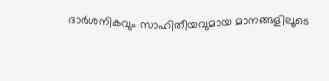ദാര്‍ശനികവും സാഹിതീയവുമായ മാനങ്ങളിലൂടെ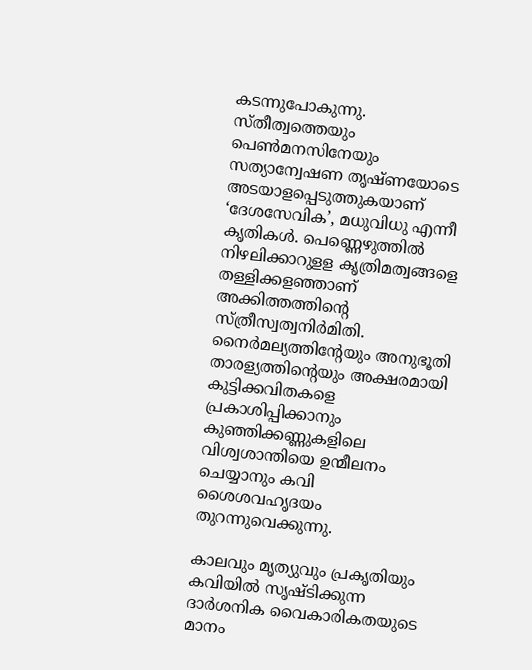കടന്നുപോകുന്നു. സ്തീത്വത്തെയും പെണ്‍മനസിനേയും സത്യാന്വേഷണ തൃഷ്ണയോടെ അടയാളപ്പെടുത്തുകയാണ്‌ ‘ദേശസേവിക’, മധുവിധു എന്നീ കൃതികള്‍. പെണ്ണെഴുത്തില്‍ നിഴലിക്കാറുളള കൃത്രിമത്വങ്ങളെ തള്ളിക്കളഞ്ഞാണ്‌ അക്കിത്തത്തിന്റെ സ്ത്രീസ്വത്വനിര്‍മിതി. നൈര്‍മല്യത്തിന്റേയും അനുഭൂതി താരള്യത്തിന്റെയും അക്ഷരമായി കുട്ടിക്കവിതകളെ പ്രകാശിപ്പിക്കാനും കുഞ്ഞിക്കണ്ണുകളിലെ വിശ്വശാന്തിയെ ഉന്മീലനം ചെയ്യാനും കവി ശൈശവഹൃദയം തുറന്നുവെക്കുന്നു.

കാലവും മൃത്യുവും പ്രകൃതിയും കവിയില്‍ സൃഷ്ടിക്കുന്ന ദാര്‍ശനിക വൈകാരികതയുടെ മാനം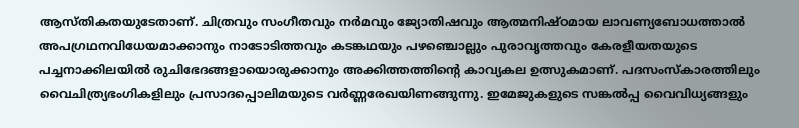ആസ്തികതയുടേതാണ്‌. ചിത്രവും സംഗീതവും നര്‍മവും ജ്യോതിഷവും ആത്മനിഷ്ഠമായ ലാവണ്യബോധത്താല്‍ അപഗ്രഥനവിധേയമാക്കാനും നാടോടിത്തവും കടങ്കഥയും പഴഞ്ചൊല്ലും പുരാവൃത്തവും കേരളീയതയുടെ പച്ചനാക്കിലയില്‍ രുചിഭേദങ്ങളായൊരുക്കാനും അക്കിത്തത്തിന്റെ കാവ്യകല ഉത്സുകമാണ്‌. പദസംസ്കാരത്തിലും വൈചിത്ര്യഭംഗികളിലും പ്രസാദപ്പൊലിമയുടെ വര്‍ണ്ണരേഖയിണങ്ങുന്നു. ഇമേജുകളുടെ സങ്കല്‍പ്പ വൈവിധ്യങ്ങളും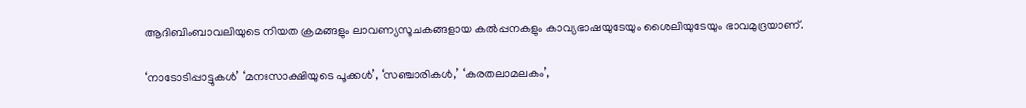ആദിബിംബാവലിയുടെ നിയത ക്രമങ്ങളും ലാവണ്യസൂചകങ്ങളായ കല്‍പ്പനകളും കാവ്യഭാഷയുടേയും ശൈലിയുടേയും ഭാവമുദ്രയാണ്‌.

‘നാടോടിപ്പാട്ടുകള്‍’ ‘മനഃസാക്ഷിയുടെ പൂക്കള്‍’, ‘സഞ്ചാരികള്‍,’ ‘കരതലാമലകം’,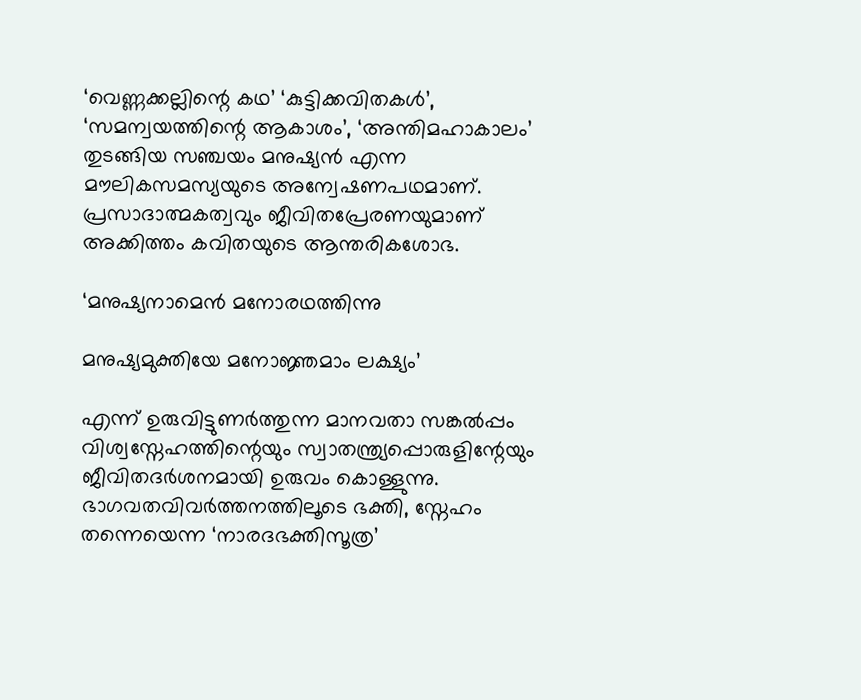‘വെണ്ണക്കല്ലിന്റെ കഥ’ ‘കുട്ടിക്കവിതകള്‍’, ‘സമന്വയത്തിന്റെ ആകാശം’, ‘അന്തിമഹാകാലം’ തുടങ്ങിയ സഞ്ചയം മനുഷ്യന്‍ എന്ന മൗലികസമസ്യയുടെ അന്വേഷണപഥമാണ്‌. പ്രസാദാത്മകത്വവും ജീവിതപ്രേരണയുമാണ്‌ അക്കിത്തം കവിതയുടെ ആന്തരികശോഭ.

‘മനുഷ്യനാമെന്‍ മനോരഥത്തിന്നു

മനുഷ്യമുക്തിയേ മനോജ്ഞമാം ലക്ഷ്യം’

എന്ന്‌ ഉരുവിട്ടുണര്‍ത്തുന്ന മാനവതാ സങ്കല്‍പ്പം വിശ്വസ്നേഹത്തിന്റെയും സ്വാതന്ത്ര്യപ്പൊരുളിന്റേയും ജീവിതദര്‍ശനമായി ഉരുവം കൊള്ളുന്നു. ഭാഗവതവിവര്‍ത്തനത്തിലൂടെ ഭക്തി, സ്നേഹം തന്നെയെന്ന ‘നാരദഭക്തിസൂത്ര’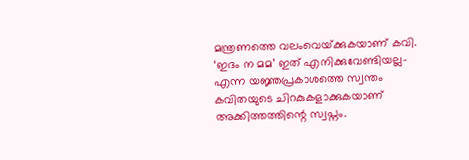മന്ത്രണത്തെ വലംവെയ്‌ക്കുകയാണ്‌ കവി. ‘ഇദം ന മമ’ ഇത്‌ എനിക്കുവേണ്ടിയല്ല-എന്ന യജ്ഞപ്രകാശത്തെ സ്വന്തം കവിതയുടെ ചിറകുകളാക്കുകയാണ്‌ അക്കിത്തത്തിന്റെ സ്വപ്നം.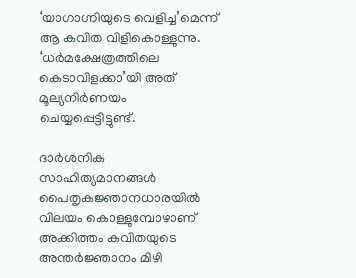‘യാഗാഗ്നിയുടെ വെളിച്ച’മെന്ന്‌ ആ കവിത വിളികൊള്ളുന്നു. ‘ധര്‍മക്ഷേത്രത്തിലെ കെടാവിളക്കാ’യി അത്‌ മൂല്യനിര്‍ണയം ചെയ്യപ്പെട്ടിട്ടുണ്ട്‌.

ദാര്‍ശനിക സാഹിത്യമാനങ്ങള്‍ പൈതൃകജ്ഞാനധാരയില്‍ വിലയം കൊള്ളുമ്പോഴാണ്‌ അക്കിത്തം കവിതയുടെ അന്തര്‍ജ്ഞാനം മിഴി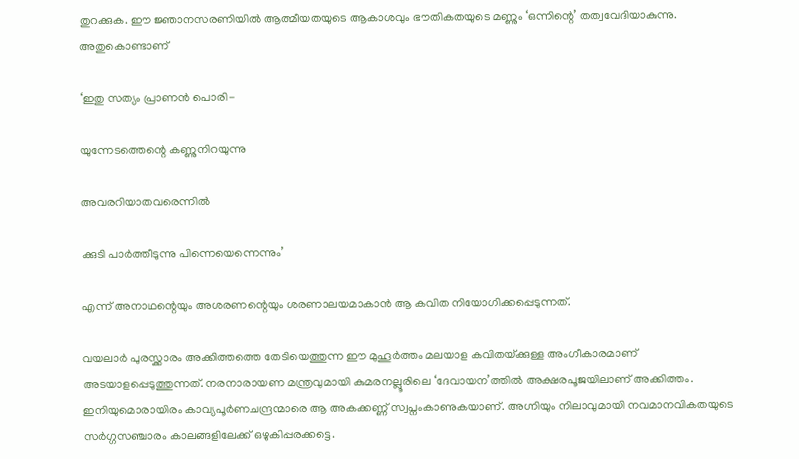തുറക്കുക. ഈ ജ്ഞാനസരണിയില്‍ ആത്മീയതയുടെ ആകാശവും ഭൗതികതയുടെ മണ്ണും ‘ഒന്നിന്റെ’ തത്വവേദിയാകുന്നു. അതുകൊണ്ടാണ്‌

‘ഇതു സത്യം പ്രാണന്‍ പൊരി-

യുന്നേടത്തെന്റെ കണ്ണുനിറയുന്നു

അവരറിയാതവരെന്നില്‍

ക്കുടി പാര്‍ത്തീടുന്നു പിന്നെയെന്നെന്നും’

എന്ന്‌ അനാഥന്റെയും അശരണന്റെയും ശരണാലയമാകാന്‍ ആ കവിത നിയോഗിക്കപ്പെടുന്നത്‌.

വയലാര്‍ പുരസ്ക്കാരം അക്കിത്തത്തെ തേടിയെത്തുന്ന ഈ മുഹൂര്‍ത്തം മലയാള കവിതയ്‌ക്കുള്ള അംഗീകാരമാണ്‌ അടയാളപ്പെടുത്തുന്നത്‌. നരനാരായണ മന്ത്രവുമായി കുമരനല്ലൂരിലെ ‘ദേവായന’ത്തില്‍ അക്ഷരപൂജയിലാണ്‌ അക്കിത്തം. ഇനിയുമൊരായിരം കാവ്യപൂര്‍ണചന്ദ്രന്മാരെ ആ അകക്കണ്ണ്‌ സ്വപ്നംകാണുകയാണ്‌. അഗ്നിയും നിലാവുമായി നവമാനവികതയുടെ സര്‍ഗ്ഗസഞ്ചാരം കാലങ്ങളിലേക്ക്‌ ഒഴുകിപ്പരക്കട്ടെ.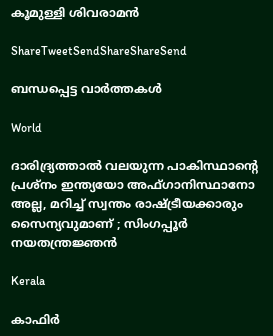കൂമുള്ളി ശിവരാമന്‍

ShareTweetSendShareShareSend

ബന്ധപ്പെട്ട വാര്‍ത്തകള്‍

World

ദാരിദ്ര്യത്താൽ വലയുന്ന പാകിസ്ഥാന്റെ പ്രശ്നം ഇന്ത്യയോ അഫ്ഗാനിസ്ഥാനോ അല്ല, മറിച്ച് സ്വന്തം രാഷ്‌ട്രീയക്കാരും സൈന്യവുമാണ് ; സിംഗപ്പൂർ നയതന്ത്രജ്ഞൻ

Kerala

കാഫിര്‍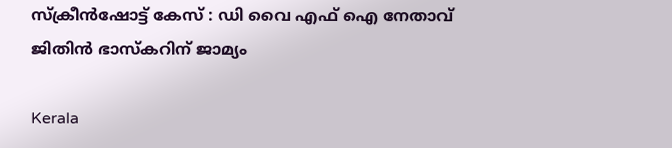സ്‌ക്രീന്‍ഷോട്ട് കേസ് : ഡി വൈ എഫ് ഐ നേതാവ് ജിതിന്‍ ഭാസ്‌കറിന് ജാമ്യം

Kerala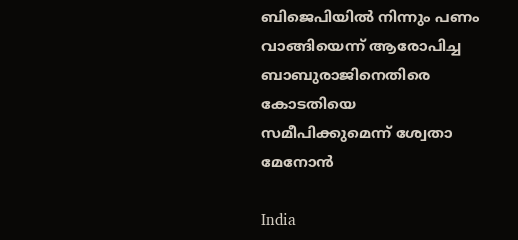ബിജെപിയില്‍ നിന്നും പണം വാങ്ങിയെന്ന് ആരോപിച്ച ബാബുരാജിനെതിരെ കോടതിയെ സമീപിക്കുമെന്ന് ശ്വേതാ മേനോന്‍

India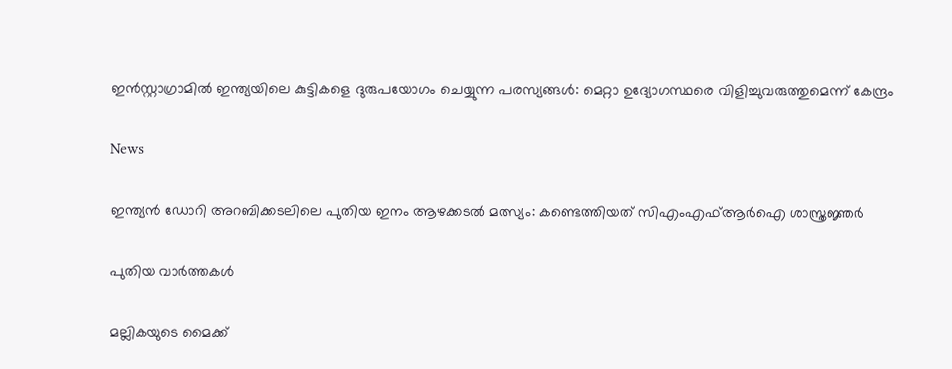ഇൻസ്റ്റാഗ്രാമിൽ ഇന്ത്യയിലെ കുട്ടികളെ ദുരുപയോഗം ചെയ്യുന്ന പരസ്യങ്ങൾ: മെറ്റാ ഉദ്യോഗസ്ഥരെ വിളിച്ചുവരുത്തുമെന്ന് കേന്ദ്രം

News

ഇന്ത്യന്‍ ഡോറി അറബിക്കടലിലെ പുതിയ ഇനം ആഴക്കടല്‍ മത്സ്യം: കണ്ടെത്തിയത് സിഎംഎഫ്ആര്‍ഐ ശാസ്ത്രജ്ഞര്‍

പുതിയ വാര്‍ത്തകള്‍

മല്ലികയുടെ മൈക്ക്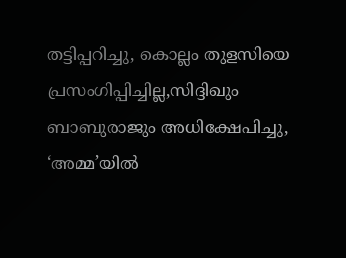തട്ടിപ്പറിച്ചു, കൊല്ലം തുളസിയെ പ്രസംഗിപ്പിച്ചില്ല,സിദ്ദിഖും ബാബുരാജും അധിക്ഷേപിച്ചു, ‘അമ്മ’യില്‍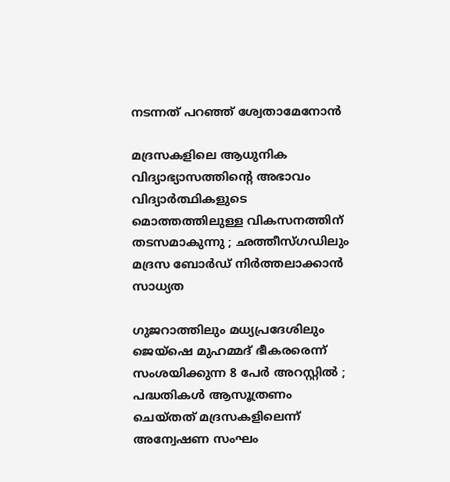നടന്നത് പറഞ്ഞ് ശ്വേതാമേനോന്‍

മദ്രസകളിലെ ആധുനിക വിദ്യാഭ്യാസത്തിന്റെ അഭാവം വിദ്യാർത്ഥികളുടെ മൊത്തത്തിലുള്ള വികസനത്തിന് തടസമാകുന്നു ; ഛത്തീസ്ഗഡിലും മദ്രസ ബോർഡ് നിർത്തലാക്കാൻ സാധ്യത

ഗുജറാത്തിലും മധ്യപ്രദേശിലും ജെയ്‌ഷെ മുഹമ്മദ് ഭീകരരെന്ന് സംശയിക്കുന്ന 8 പേർ അറസ്റ്റിൽ ; പദ്ധതികൾ ആസൂത്രണം ചെയ്തത് മദ്രസകളിലെന്ന് അന്വേഷണ സംഘം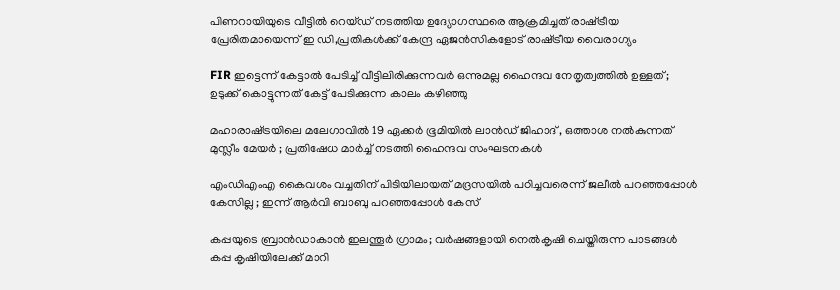പിണറായിയുടെ വീട്ടില്‍ റെയ്ഡ് നടത്തിയ ഉദ്യോഗസ്ഥരെ ആക്രമിച്ചത് രാഷ്‌ട്രീയ പ്രേരിതമായെന്ന് ഇ ഡി,പ്രതികള്‍ക്ക് കേന്ദ്ര ഏജന്‍സികളോട് രാഷ്‌ട്രീയ വൈരാഗ്യം

FIR ഇട്ടെന്ന് കേട്ടാൽ പേടിച്ച് വീട്ടിലിരിക്കുന്നവർ ഒന്നുമല്ല ഹൈന്ദവ നേതൃത്വത്തിൽ ഉള്ളത് ; ഉടുക്ക് കൊട്ടുന്നത് കേട്ട് പേടിക്കുന്ന കാലം കഴിഞ്ഞു

മഹാരാഷ്‌ട്രയിലെ മലേഗാവിൽ 19 ഏക്കർ ഭൂമിയിൽ ലാൻഡ് ജിഹാദ് , ഒത്താശ നൽകുന്നത് മുസ്ലീം മേയർ ; പ്രതിഷേധ മാർച്ച് നടത്തി ഹൈന്ദവ സംഘടനകൾ

എംഡിഎംഎ കൈവശം വച്ചതിന് പിടിയിലായത് മദ്രസയിൽ പഠിച്ചവരെന്ന് ജലീൽ പറഞ്ഞപ്പോൾ കേസില്ല ; ഇന്ന് ആർവി ബാബു പറഞ്ഞപ്പോൾ കേസ്

കപ്പയുടെ ബ്രാൻഡാകാൻ ഇലന്തൂർ ഗ്രാമം; വര്‍ഷങ്ങളായി നെല്‍കൃഷി ചെയ്തിരുന്ന പാടങ്ങൾ കപ്പ കൃഷിയിലേക്ക് മാറി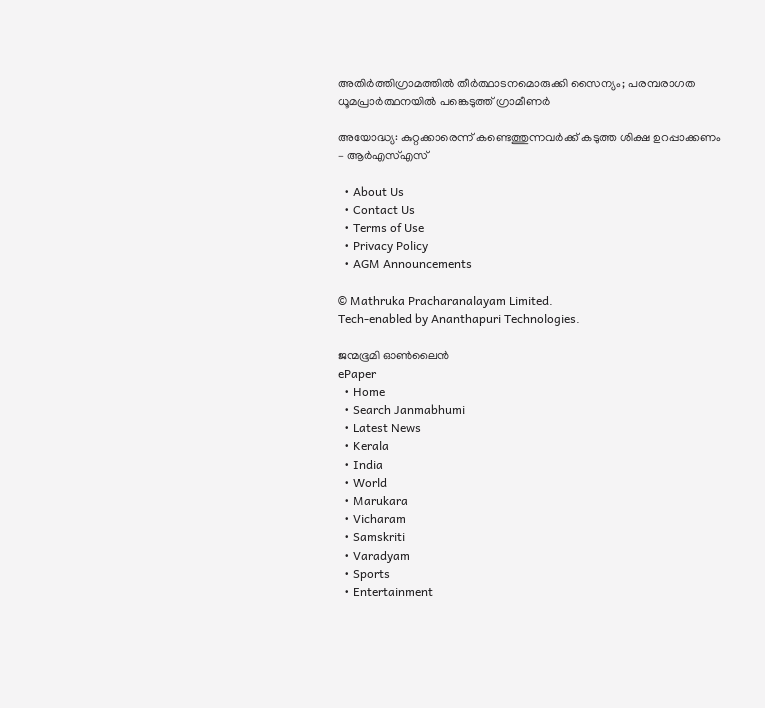അതിര്‍ത്തിഗ്രാമത്തില്‍ തീര്‍ത്ഥാടനമൊരുക്കി സൈന്യം; പരമ്പരാഗത ധൂമപ്രാര്‍ത്ഥനയില്‍ പങ്കെടുത്ത് ഗ്രാമീണർ

അയോദ്ധ്യ: കുറ്റക്കാരെന്ന് കണ്ടെത്തുന്നവര്‍ക്ക് കടുത്ത ശിക്ഷ ഉറപ്പാക്കണം – ആര്‍എസ്എസ്

  • About Us
  • Contact Us
  • Terms of Use
  • Privacy Policy
  • AGM Announcements

© Mathruka Pracharanalayam Limited.
Tech-enabled by Ananthapuri Technologies.

ജന്മഭൂമി ഓണ്‍ലൈന്‍
ePaper
  • Home
  • Search Janmabhumi
  • Latest News
  • Kerala
  • India
  • World
  • Marukara
  • Vicharam
  • Samskriti
  • Varadyam
  • Sports
  • Entertainment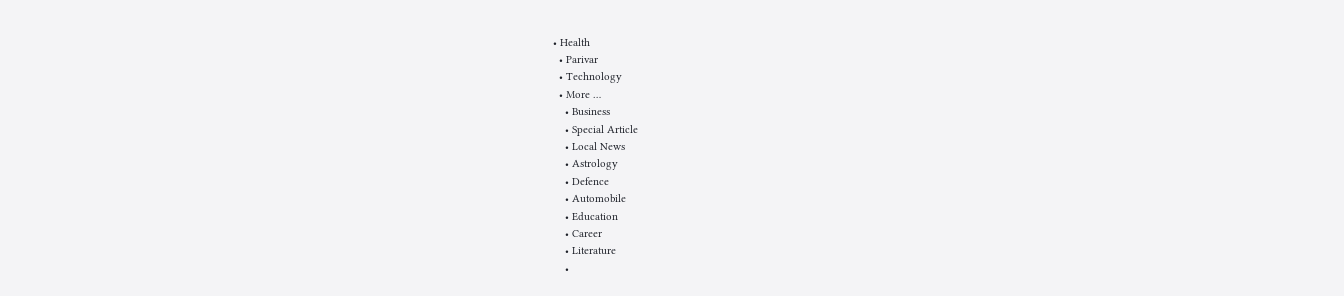• Health
  • Parivar
  • Technology
  • More …
    • Business
    • Special Article
    • Local News
    • Astrology
    • Defence
    • Automobile
    • Education
    • Career
    • Literature
    •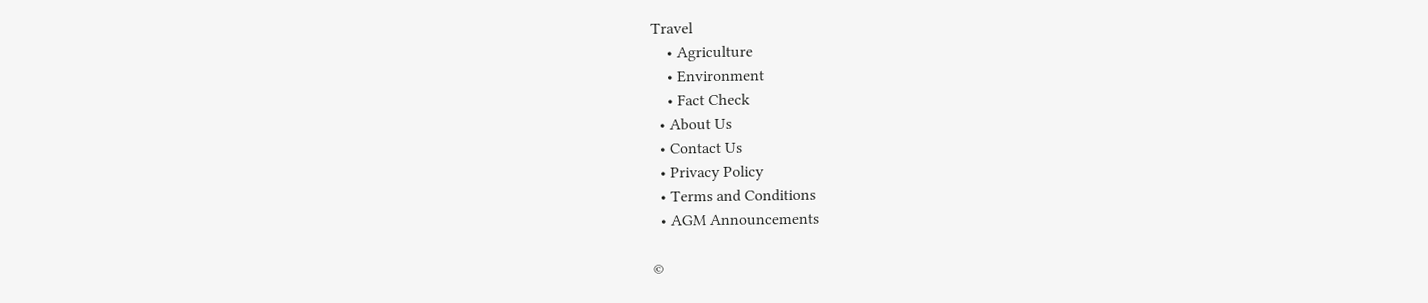Travel
    • Agriculture
    • Environment
    • Fact Check
  • About Us
  • Contact Us
  • Privacy Policy
  • Terms and Conditions
  • AGM Announcements

©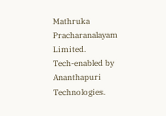Mathruka Pracharanalayam Limited.
Tech-enabled by Ananthapuri Technologies.